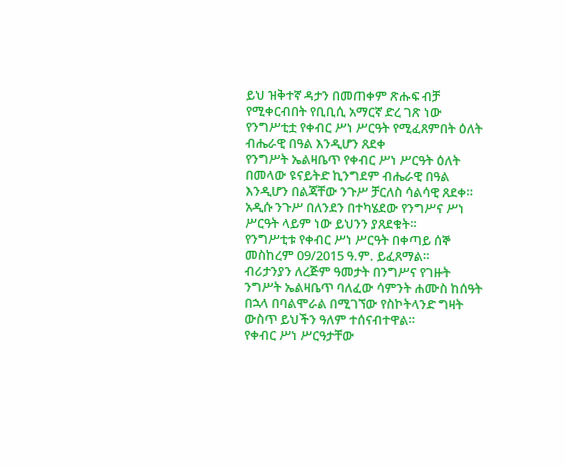ይህ ዝቅተኛ ዳታን በመጠቀም ጽሑፍ ብቻ የሚቀርብበት የቢቢሲ አማርኛ ድረ ገጽ ነው
የንግሥቲቷ የቀብር ሥነ ሥርዓት የሚፈጸምበት ዕለት ብሔራዊ በዓል እንዲሆን ጸደቀ
የንግሥት ኤልዛቤጥ የቀብር ሥነ ሥርዓት ዕለት በመላው ዩናይትድ ኪንግደም ብሔራዊ በዓል እንዲሆን በልጃቸው ንጉሥ ቻርለስ ሳልሳዊ ጸደቀ።
አዲሱ ንጉሥ በለንደን በተካሄደው የንግሥና ሥነ ሥርዓት ላይም ነው ይህንን ያጸደቁት።
የንግሥቲቱ የቀብር ሥነ ሥርዓት በቀጣይ ሰኞ መስከረም 09/2015 ዓ.ም. ይፈጸማል።
ብሪታንያን ለረጅም ዓመታት በንግሥና የገዙት ንግሥት ኤልዛቤጥ ባለፈው ሳምንት ሐሙስ ከሰዓት በኋላ በባልሞራል በሚገኘው የስኮትላንድ ግዛት ውስጥ ይህችን ዓለም ተሰናብተዋል።
የቀብር ሥነ ሥርዓታቸው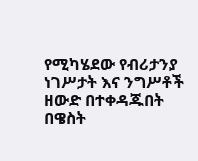የሚካሄደው የብሪታንያ ነገሥታት እና ንግሥቶች ዘውድ በተቀዳጁበት በዌስት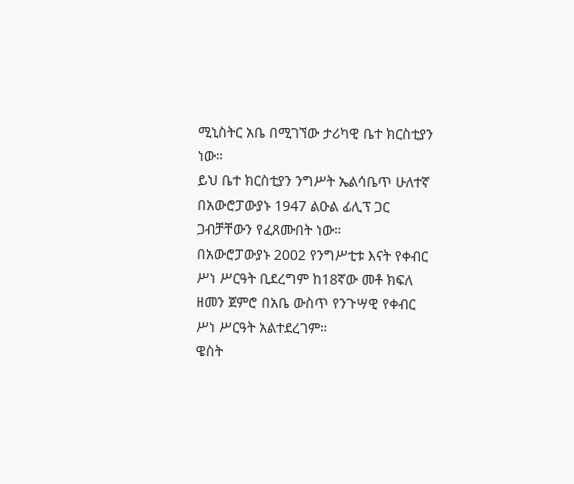ሚኒስትር አቤ በሚገኘው ታሪካዊ ቤተ ክርስቲያን ነው።
ይህ ቤተ ክርስቲያን ንግሥት ኤልሳቤጥ ሁለተኛ በአውሮፓውያኑ 1947 ልዑል ፊሊፕ ጋር ጋብቻቸውን የፈጸሙበት ነው።
በአውሮፓውያኑ 2002 የንግሥቲቱ እናት የቀብር ሥነ ሥርዓት ቢደረግም ከ18ኛው መቶ ክፍለ ዘመን ጀምሮ በአቤ ውስጥ የንጉሣዊ የቀብር ሥነ ሥርዓት አልተደረገም።
ዌስት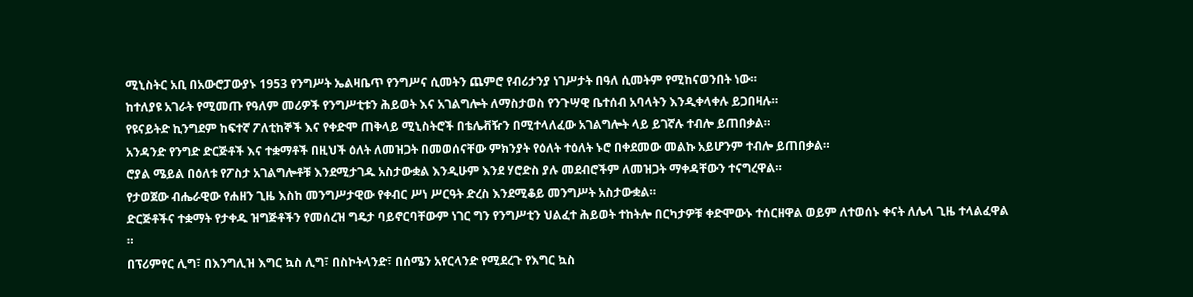ሚኒስትር አቢ በአውሮፓውያኑ 1953 የንግሥት ኤልዛቤጥ የንግሥና ሲመትን ጨምሮ የብሪታንያ ነገሥታት በዓለ ሲመትም የሚከናወንበት ነው።
ከተለያዩ አገራት የሚመጡ የዓለም መሪዎች የንግሥቲቱን ሕይወት እና አገልግሎት ለማስታወስ የንጉሣዊ ቤተሰብ አባላትን እንዲቀላቀሉ ይጋበዛሉ።
የዩናይትድ ኪንግደም ከፍተኛ ፖለቲከኞች እና የቀድሞ ጠቅላይ ሚኒስትሮች በቴሌቭዥን በሚተላለፈው አገልግሎት ላይ ይገኛሉ ተብሎ ይጠበቃል።
አንዳንድ የንግድ ድርጅቶች እና ተቋማቶች በዚህች ዕለት ለመዝጋት በመወሰናቸው ምክንያት የዕለት ተዕለት ኑሮ በቀደመው መልኩ አይሆንም ተብሎ ይጠበቃል።
ሮያል ሜይል በዕለቱ የፖስታ አገልግሎቶቹ እንደሚታገዱ አስታውቋል እንዲሁም እንደ ሃሮድስ ያሉ መደብሮችም ለመዝጋት ማቀዳቸውን ተናግረዋል።
የታወጀው ብሔራዊው የሐዘን ጊዜ እስከ መንግሥታዊው የቀብር ሥነ ሥርዓት ድረስ እንደሚቆይ መንግሥት አስታውቋል።
ድርጅቶችና ተቋማት የታቀዱ ዝግጅቶችን የመሰረዝ ግዴታ ባይኖርባቸውም ነገር ግን የንግሥቲን ህልፈተ ሕይወት ተከትሎ በርካታዎቹ ቀድሞውኑ ተሰርዘዋል ወይም ለተወሰኑ ቀናት ለሌላ ጊዜ ተላልፈዋል ።
በፕሪምየር ሊግ፣ በእንግሊዝ እግር ኳስ ሊግ፣ በስኮትላንድ፣ በሰሜን አየርላንድ የሚደረጉ የእግር ኳስ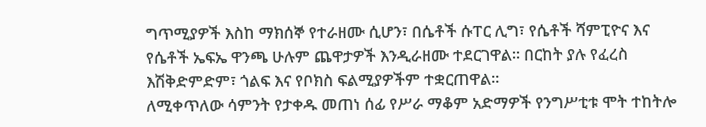ግጥሚያዎች እስከ ማክሰኞ የተራዘሙ ሲሆን፣ በሴቶች ሱፐር ሊግ፣ የሴቶች ሻምፒዮና እና የሴቶች ኤፍኤ ዋንጫ ሁሉም ጨዋታዎች እንዲራዘሙ ተደርገዋል። በርከት ያሉ የፈረስ እሽቅድምድም፣ ጎልፍ እና የቦክስ ፍልሚያዎችም ተቋርጠዋል።
ለሚቀጥለው ሳምንት የታቀዱ መጠነ ሰፊ የሥራ ማቆም አድማዎች የንግሥቲቱ ሞት ተከትሎ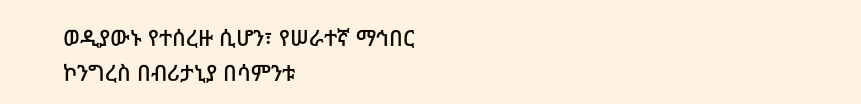ወዲያውኑ የተሰረዙ ሲሆን፣ የሠራተኛ ማኅበር ኮንግረስ በብሪታኒያ በሳምንቱ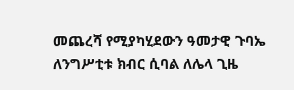መጨረሻ የሚያካሂደውን ዓመታዊ ጉባኤ ለንግሥቲቱ ክብር ሲባል ለሌላ ጊዜ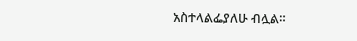አስተላልፌያለሁ ብሏል።